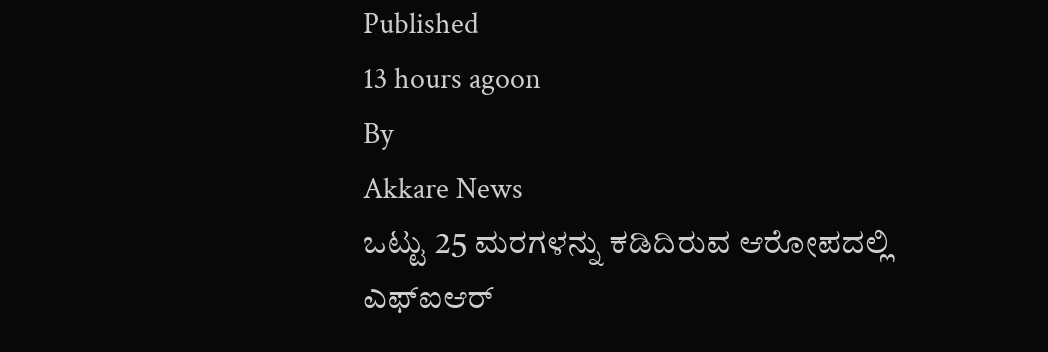Published
13 hours agoon
By
Akkare News
ಒಟ್ಟು 25 ಮರಗಳನ್ನು ಕಡಿದಿರುವ ಆರೋಪದಲ್ಲಿ ಎಫ್ಐಆರ್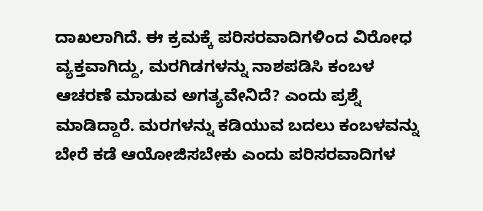ದಾಖಲಾಗಿದೆ. ಈ ಕ್ರಮಕ್ಕೆ ಪರಿಸರವಾದಿಗಳಿಂದ ವಿರೋಧ ವ್ಯಕ್ತವಾಗಿದ್ದು, ಮರಗಿಡಗಳನ್ನು ನಾಶಪಡಿಸಿ ಕಂಬಳ ಆಚರಣೆ ಮಾಡುವ ಅಗತ್ಯವೇನಿದೆ? ಎಂದು ಪ್ರಶ್ನೆ ಮಾಡಿದ್ದಾರೆ. ಮರಗಳನ್ನು ಕಡಿಯುವ ಬದಲು ಕಂಬಳವನ್ನು ಬೇರೆ ಕಡೆ ಆಯೋಜಿಸಬೇಕು ಎಂದು ಪರಿಸರವಾದಿಗಳ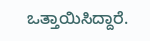ಒತ್ತಾಯಿಸಿದ್ದಾರೆ.